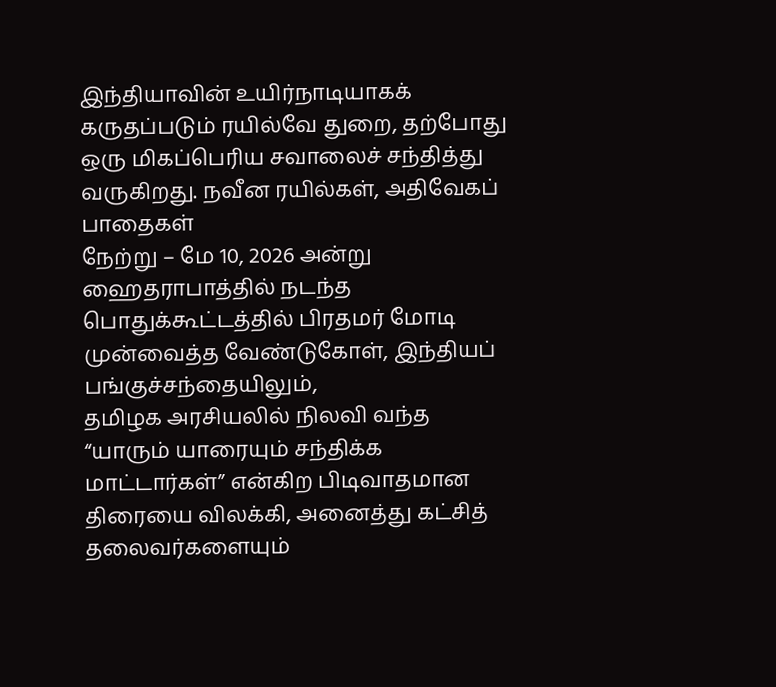இந்தியாவின் உயிர்நாடியாகக் கருதப்படும் ரயில்வே துறை, தற்போது ஒரு மிகப்பெரிய சவாலைச் சந்தித்து வருகிறது. நவீன ரயில்கள், அதிவேகப் பாதைகள்
நேற்று – மே 10, 2026 அன்று ஹைதராபாத்தில் நடந்த பொதுக்கூட்டத்தில் பிரதமர் மோடி முன்வைத்த வேண்டுகோள், இந்தியப் பங்குச்சந்தையிலும்,
தமிழக அரசியலில் நிலவி வந்த “யாரும் யாரையும் சந்திக்க மாட்டார்கள்” என்கிற பிடிவாதமான திரையை விலக்கி, அனைத்து கட்சித் தலைவர்களையும்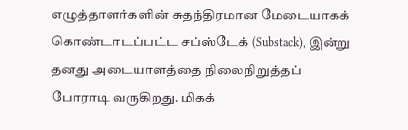எழுத்தாளர்களின் சுதந்திரமான மேடையாகக் கொண்டாடப்பட்ட சப்ஸ்டேக் (Substack), இன்று தனது அடையாளத்தை நிலைநிறுத்தப் போராடி வருகிறது. மிகக்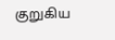குறுகிய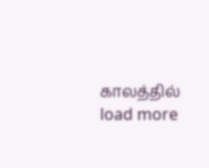காலத்தில்
load more